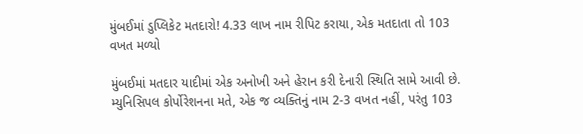મુંબઈમાં ડુપ્લિકેટ મતદારો! 4.33 લાખ નામ રીપિટ કરાયા, એક મતદાતા તો 103 વખત મળ્યો

મુંબઈમાં મતદાર યાદીમાં એક અનોખી અને હેરાન કરી દેનારી સ્થિતિ સામે આવી છે. મ્યુનિસિપલ કોર્પોરેશનના મતે, એક જ વ્યક્તિનું નામ 2-3 વખત નહીં, પરંતુ 103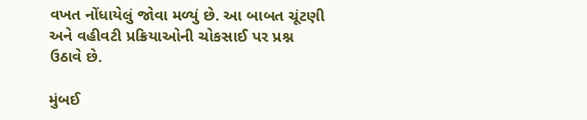વખત નોંધાયેલું જોવા મળ્યું છે. આ બાબત ચૂંટણી અને વહીવટી પ્રક્રિયાઓની ચોકસાઈ પર પ્રશ્ન ઉઠાવે છે.

મુંબઈ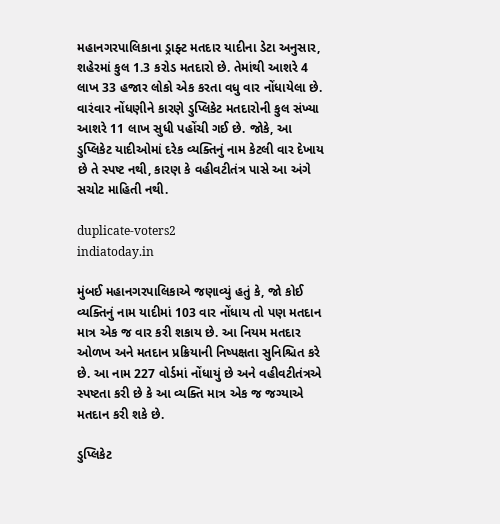મહાનગરપાલિકાના ડ્રાફ્ટ મતદાર યાદીના ડેટા અનુસાર, શહેરમાં કુલ 1.3 કરોડ મતદારો છે. તેમાંથી આશરે 4 લાખ 33 હજાર લોકો એક કરતા વધુ વાર નોંધાયેલા છે. વારંવાર નોંધણીને કારણે ડુપ્લિકેટ મતદારોની કુલ સંખ્યા આશરે 11 લાખ સુધી પહોંચી ગઈ છે. જોકે, આ ડુપ્લિકેટ યાદીઓમાં દરેક વ્યક્તિનું નામ કેટલી વાર દેખાય છે તે સ્પષ્ટ નથી, કારણ કે વહીવટીતંત્ર પાસે આ અંગે સચોટ માહિતી નથી.

duplicate-voters2
indiatoday.in

મુંબઈ મહાનગરપાલિકાએ જણાવ્યું હતું કે, જો કોઈ વ્યક્તિનું નામ યાદીમાં 103 વાર નોંધાય તો પણ મતદાન માત્ર એક જ વાર કરી શકાય છે. આ નિયમ મતદાર ઓળખ અને મતદાન પ્રક્રિયાની નિષ્પક્ષતા સુનિશ્ચિત કરે છે. આ નામ 227 વોર્ડમાં નોંધાયું છે અને વહીવટીતંત્રએ સ્પષ્ટતા કરી છે કે આ વ્યક્તિ માત્ર એક જ જગ્યાએ મતદાન કરી શકે છે.

ડુપ્લિકેટ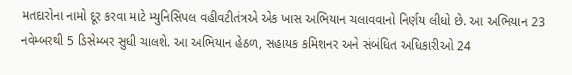મતદારોના નામો દૂર કરવા માટે મ્યુનિસિપલ વહીવટીતંત્રએ એક ખાસ અભિયાન ચલાવવાનો નિર્ણય લીધો છે. આ અભિયાન 23 નવેમ્બરથી 5 ડિસેમ્બર સુધી ચાલશે. આ અભિયાન હેઠળ, સહાયક કમિશનર અને સંબંધિત અધિકારીઓ 24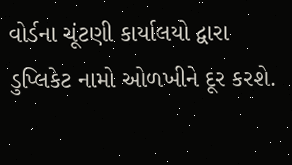વોર્ડના ચૂંટણી કાર્યાલયો દ્વારા ડુપ્લિકેટ નામો ઓળખીને દૂર કરશે.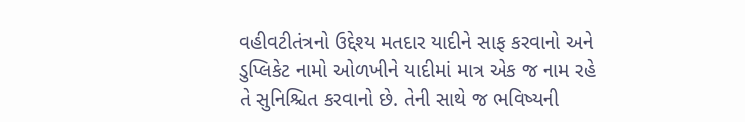વહીવટીતંત્રનો ઉદ્દેશ્ય મતદાર યાદીને સાફ કરવાનો અને ડુપ્લિકેટ નામો ઓળખીને યાદીમાં માત્ર એક જ નામ રહે તે સુનિશ્ચિત કરવાનો છે. તેની સાથે જ ભવિષ્યની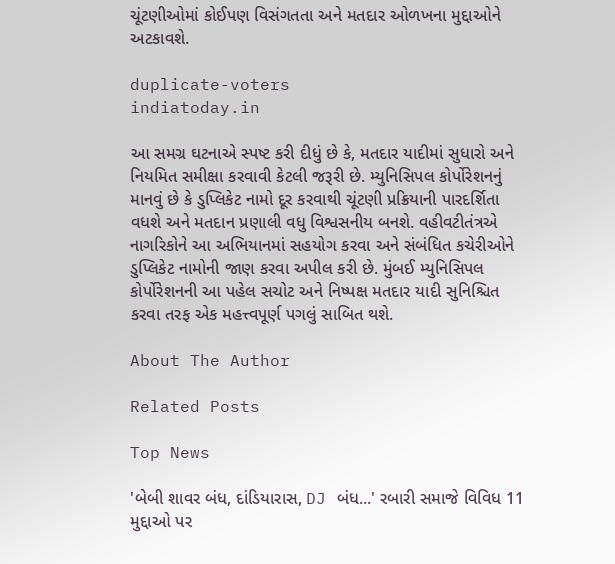ચૂંટણીઓમાં કોઈપણ વિસંગતતા અને મતદાર ઓળખના મુદ્દાઓને અટકાવશે.

duplicate-voters
indiatoday.in

આ સમગ્ર ઘટનાએ સ્પષ્ટ કરી દીધું છે કે, મતદાર યાદીમાં સુધારો અને નિયમિત સમીક્ષા કરવાવી કેટલી જરૂરી છે. મ્યુનિસિપલ કોર્પોરેશનનું માનવું છે કે ડુપ્લિકેટ નામો દૂર કરવાથી ચૂંટણી પ્રક્રિયાની પારદર્શિતા વધશે અને મતદાન પ્રણાલી વધુ વિશ્વસનીય બનશે. વહીવટીતંત્રએ નાગરિકોને આ અભિયાનમાં સહયોગ કરવા અને સંબંધિત કચેરીઓને ડુપ્લિકેટ નામોની જાણ કરવા અપીલ કરી છે. મુંબઈ મ્યુનિસિપલ કોર્પોરેશનની આ પહેલ સચોટ અને નિષ્પક્ષ મતદાર યાદી સુનિશ્ચિત કરવા તરફ એક મહત્ત્વપૂર્ણ પગલું સાબિત થશે.

About The Author

Related Posts

Top News

'બેબી શાવર બંધ, દાંડિયારાસ, DJ બંધ...' રબારી સમાજે વિવિધ 11 મુદ્દાઓ પર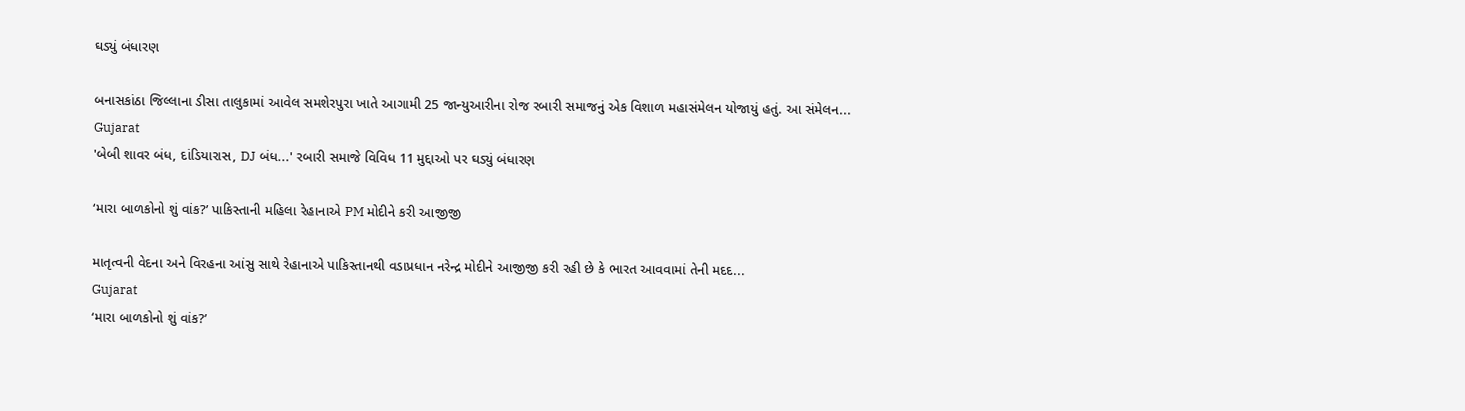ઘડ્યું બંધારણ

બનાસકાંઠા જિલ્લાના ડીસા તાલુકામાં આવેલ સમશેરપુરા ખાતે આગામી 25 જાન્યુઆરીના રોજ રબારી સમાજનું એક વિશાળ મહાસંમેલન યોજાયું હતું. આ સંમેલન...
Gujarat
'બેબી શાવર બંધ, દાંડિયારાસ, DJ બંધ...' રબારી સમાજે વિવિધ 11 મુદ્દાઓ પર ઘડ્યું બંધારણ

‘મારા બાળકોનો શું વાંક?’ પાકિસ્તાની મહિલા રેહાનાએ PM મોદીને કરી આજીજી

માતૃત્વની વેદના અને વિરહના આંસુ સાથે રેહાનાએ પાકિસ્તાનથી વડાપ્રધાન નરેન્દ્ર મોદીને આજીજી કરી રહી છે કે ભારત આવવામાં તેની મદદ...
Gujarat
‘મારા બાળકોનો શું વાંક?’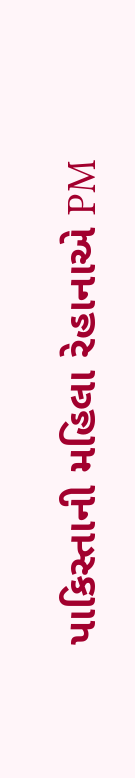પાકિસ્તાની મહિલા રેહાનાએ PM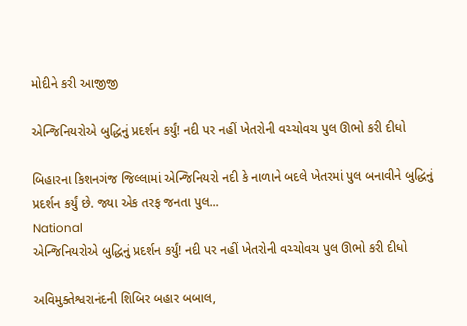મોદીને કરી આજીજી

એન્જિનિયરોએ બુદ્ધિનું પ્રદર્શન કર્યું! નદી પર નહીં ખેતરોની વચ્ચોવચ પુલ ઊભો કરી દીધો

બિહારના કિશનગંજ જિલ્લામાં એન્જિનિયરો નદી કે નાળાને બદલે ખેતરમાં પુલ બનાવીને બુદ્ધિનું પ્રદર્શન કર્યું છે. જ્યા એક તરફ જનતા પુલ...
National
એન્જિનિયરોએ બુદ્ધિનું પ્રદર્શન કર્યું! નદી પર નહીં ખેતરોની વચ્ચોવચ પુલ ઊભો કરી દીધો

અવિમુક્તેશ્વરાનંદની શિબિર બહાર બબાલ,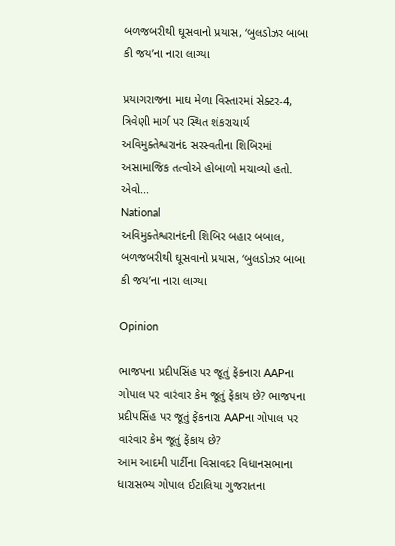બળજબરીથી ઘૂસવાનો પ્રયાસ, ‘બુલડોઝર બાબા કી જય’ના નારા લાગ્યા

પ્રયાગરાજના માઘ મેળા વિસ્તારમાં સેક્ટર-4, ત્રિવેણી માર્ગ પર સ્થિત શંકરાચાર્ય અવિમુક્તેશ્વરાનંદ સરસ્વતીના શિબિરમાં અસામાજિક તત્વોએ હોબાળો મચાવ્યો હતો. એવો...
National
અવિમુક્તેશ્વરાનંદની શિબિર બહાર બબાલ, બળજબરીથી ઘૂસવાનો પ્રયાસ, ‘બુલડોઝર બાબા કી જય’ના નારા લાગ્યા

Opinion

ભાજપના પ્રદીપસિંહ પર જૂતું ફેંકનારા AAPના ગોપાલ પર વારંવાર કેમ જૂતું ફેંકાય છે? ભાજપના પ્રદીપસિંહ પર જૂતું ફેંકનારા AAPના ગોપાલ પર વારંવાર કેમ જૂતું ફેંકાય છે?
આમ આદમી પાર્ટીના વિસાવદર વિધાનસભાના ધારાસભ્ય ગોપાલ ઈટાલિયા ગુજરાતના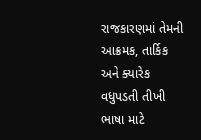રાજકારણમાં તેમની આક્રમક, તાર્કિક અને ક્યારેક વધુપડતી તીખી ભાષા માટે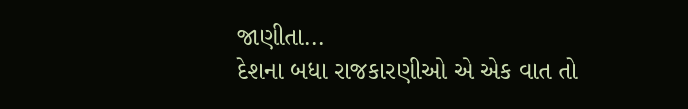જાણીતા...
દેશના બધા રાજકારણીઓ એ એક વાત તો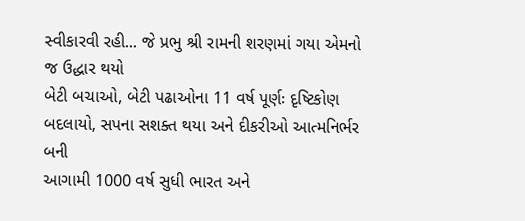સ્વીકારવી રહી... જે પ્રભુ શ્રી રામની શરણમાં ગયા એમનો જ ઉદ્ધાર થયો
બેટી બચાઓ, બેટી પઢાઓના 11 વર્ષ પૂર્ણઃ દૃષ્ટિકોણ બદલાયો, સપના સશક્ત થયા અને દીકરીઓ આત્મનિર્ભર બની
આગામી 1000 વર્ષ સુધી ભારત અને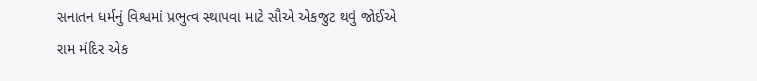સનાતન ધર્મનું વિશ્વમાં પ્રભુત્વ સ્થાપવા માટે સૌએ એકજુટ થવું જોઈએ
રામ મંદિર એક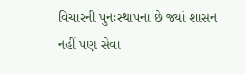વિચારની પુનઃસ્થાપના છે જ્યાં શાસન નહીં પણ સેવા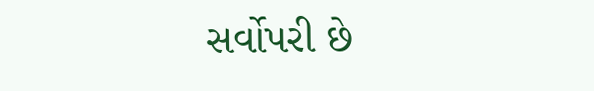સર્વોપરી છે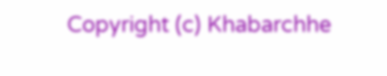Copyright (c) Khabarchhe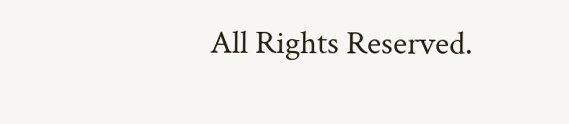All Rights Reserved.